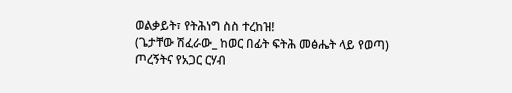ወልቃይት፣ የትሕነግ ስስ ተረከዝ!
(ጌታቸው ሽፈራው_ ከወር በፊት ፍትሕ መፅሔት ላይ የወጣ)
ጦረኝትና የአጋር ርሃብ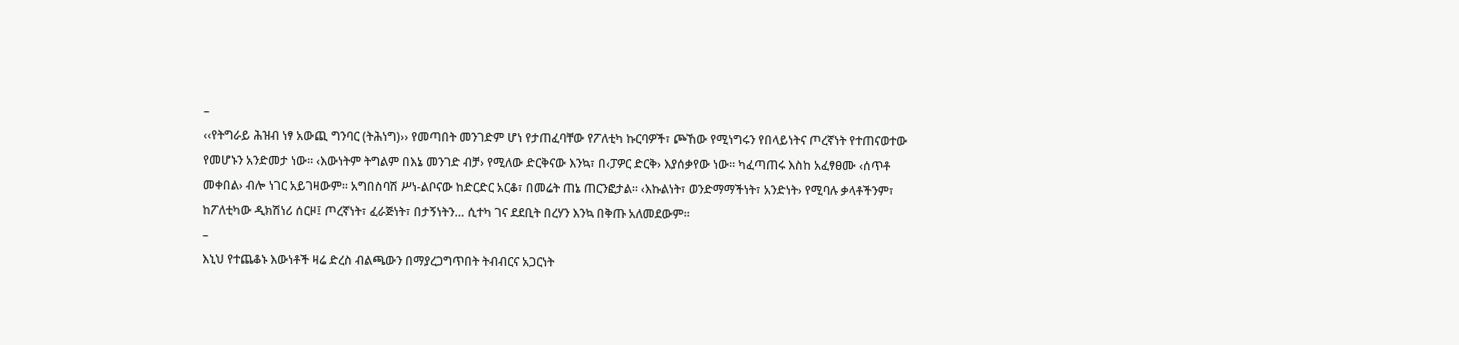–
‹‹የትግራይ ሕዝብ ነፃ አውጪ ግንባር (ትሕነግ)›› የመጣበት መንገድም ሆነ የታጠፈባቸው የፖለቲካ ኩርባዎች፣ ጮኸው የሚነግሩን የበላይነትና ጦረኛነት የተጠናወተው የመሆኑን አንድመታ ነው፡፡ ‹እውነትም ትግልም በእኔ መንገድ ብቻ› የሚለው ድርቅናው እንኳ፣ በ‹ፓዎር ድርቅ› እያሰቃየው ነው፡፡ ካፈጣጠሩ እስከ አፈፃፀሙ ‹ሰጥቶ መቀበል› ብሎ ነገር አይገዛውም፡፡ አግበስባሽ ሥነ-ልቦናው ከድርድር አርቆ፣ በመሬት ጠኔ ጠርንፎታል፡፡ ‹እኩልነት፣ ወንድማማችነት፣ አንድነት› የሚባሉ ቃላቶችንም፣ ከፖለቲካው ዲክሽነሪ ሰርዞ፤ ጦረኛነት፣ ፈራጅነት፣ በታኝነትን… ሲተካ ገና ደደቢት በረሃን እንኳ በቅጡ አለመደውም።
–
እኒህ የተጨቆኑ እውነቶች ዛሬ ድረስ ብልጫውን በማያረጋግጥበት ትብብርና አጋርነት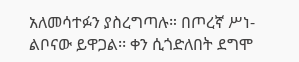አለመሳተፉን ያስረግጣሉ። በጦረኛ ሥነ-ልቦናው ይዋጋል፡፡ ቀን ሲጎድለበት ደግሞ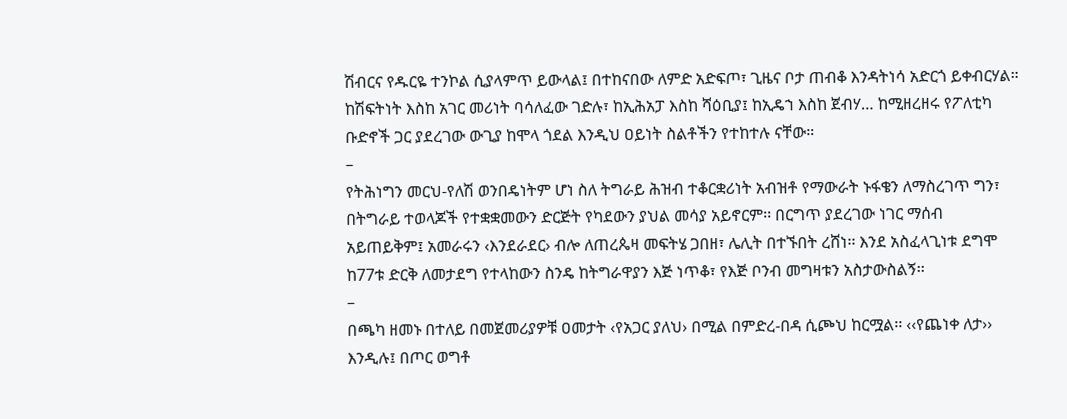ሽብርና የዱርዬ ተንኮል ሲያላምጥ ይውላል፤ በተከናበው ለምድ አድፍጦ፣ ጊዜና ቦታ ጠብቆ እንዳትነሳ አድርጎ ይቀብርሃል። ከሽፍትነት እስከ አገር መሪነት ባሳለፈው ገድሉ፣ ከኢሕአፓ እስከ ሻዕቢያ፤ ከኢዴኀ እስከ ጀብሃ… ከሚዘረዘሩ የፖለቲካ ቡድኖች ጋር ያደረገው ውጊያ ከሞላ ጎደል እንዲህ ዐይነት ስልቶችን የተከተሉ ናቸው።
–
የትሕነግን መርህ-የለሽ ወንበዴነትም ሆነ ስለ ትግራይ ሕዝብ ተቆርቋሪነት አብዝቶ የማውራት ኑፋቄን ለማስረገጥ ግን፣ በትግራይ ተወላጆች የተቋቋመውን ድርጅት የካደውን ያህል መሳያ አይኖርም፡፡ በርግጥ ያደረገው ነገር ማሰብ አይጠይቅም፤ አመራሩን ‹እንደራደር› ብሎ ለጠረጴዛ መፍትሄ ጋበዘ፣ ሌሊት በተኙበት ረሸነ፡፡ እንደ አስፈላጊነቱ ደግሞ ከ77ቱ ድርቅ ለመታደግ የተላከውን ስንዴ ከትግራዋያን እጅ ነጥቆ፣ የእጅ ቦንብ መግዛቱን አስታውስልኝ፡፡
–
በጫካ ዘመኑ በተለይ በመጀመሪያዎቹ ዐመታት ‹የአጋር ያለህ› በሚል በምድረ-በዳ ሲጮህ ከርሟል፡፡ ‹‹የጨነቀ ለታ›› እንዲሉ፤ በጦር ወግቶ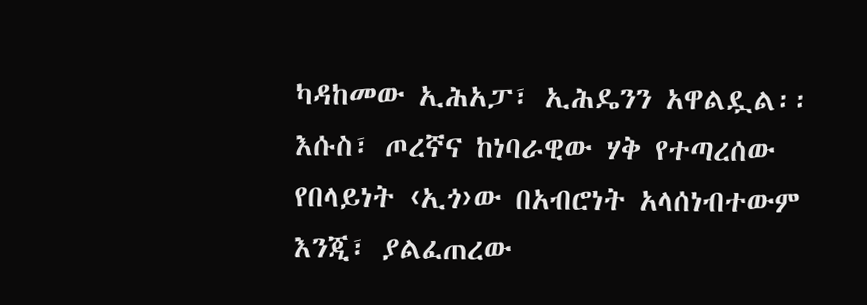ካዳከመው ኢሕአፓ፣ ኢሕዴንን አዋልዷል፡፡ እሱስ፣ ጦረኛና ከነባራዊው ሃቅ የተጣረሰው የበላይነት ‹ኢጎ›ው በአብሮነት አላሰነብተውም እንጂ፣ ያልፈጠረው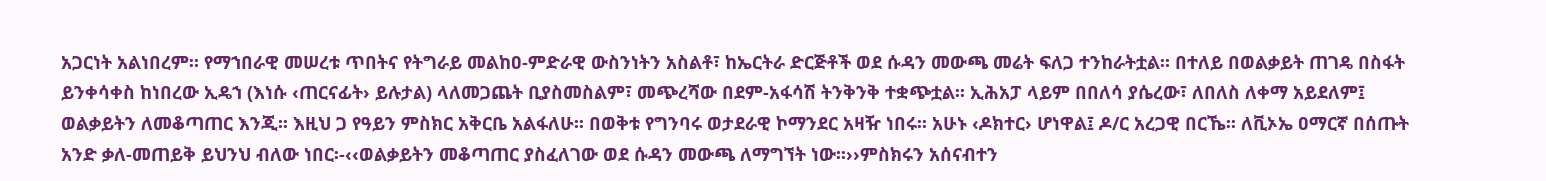አጋርነት አልነበረም፡፡ የማኀበራዊ መሠረቱ ጥበትና የትግራይ መልከዐ-ምድራዊ ውስንነትን አስልቶ፣ ከኤርትራ ድርጅቶች ወደ ሱዳን መውጫ መሬት ፍለጋ ተንከራትቷል። በተለይ በወልቃይት ጠገዴ በስፋት ይንቀሳቀስ ከነበረው ኢዴኀ (እነሱ ‹ጠርናፊት› ይሉታል) ላለመጋጨት ቢያስመስልም፣ መጭረሻው በደም-አፋሳሽ ትንቅንቅ ተቋጭቷል፡፡ ኢሕአፓ ላይም በበለሳ ያሴረው፣ ለበለስ ለቀማ አይደለም፤ ወልቃይትን ለመቆጣጠር እንጂ፡፡ እዚህ ጋ የዓይን ምስክር አቅርቤ አልፋለሁ፡፡ በወቅቱ የግንባሩ ወታደራዊ ኮማንደር አዛዥ ነበሩ፡፡ አሁኑ ‹ዶክተር› ሆነዋል፤ ዶ/ር አረጋዊ በርኼ፡፡ ለቪኦኤ ዐማርኛ በሰጡት አንድ ቃለ-መጠይቅ ይህንህ ብለው ነበር፡-‹‹ወልቃይትን መቆጣጠር ያስፈለገው ወደ ሱዳን መውጫ ለማግኘት ነው፡፡››ምስክሩን አሰናብተን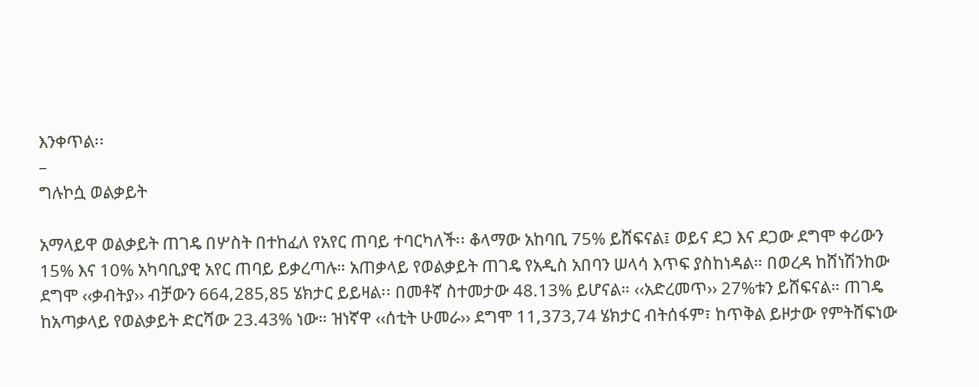እንቀጥል፡፡
–
ግሉኮሷ ወልቃይት

አማላይዋ ወልቃይት ጠገዴ በሦስት በተከፈለ የአየር ጠባይ ተባርካለች፡፡ ቆላማው አከባቢ 75% ይሸፍናል፤ ወይና ደጋ እና ደጋው ደግሞ ቀሪውን 15% እና 10% አካባቢያዊ አየር ጠባይ ይቃረጣሉ። አጠቃላይ የወልቃይት ጠገዴ የአዲስ አበባን ሠላሳ እጥፍ ያስከነዳል። በወረዳ ከሸነሽንከው ደግሞ ‹‹ቃብትያ›› ብቻውን 664,285,85 ሄክታር ይይዛል፡፡ በመቶኛ ስተመታው 48.13% ይሆናል። ‹‹አድረመጥ›› 27%ቱን ይሸፍናል። ጠገዴ ከአጣቃላይ የወልቃይት ድርሻው 23.43% ነው። ዝነኛዋ ‹‹ሰቲት ሁመራ›› ደግሞ 11,373,74 ሄክታር ብትሰፋም፣ ከጥቅል ይዞታው የምትሸፍነው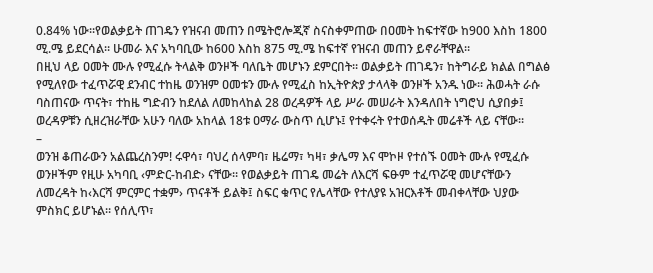0.84% ነው፡፡የወልቃይት ጠገዴን የዝናብ መጠን በሜትሮሎጂኛ ስናስቀምጠው በዐመት ከፍተኛው ከ900 እስከ 1800 ሚ.ሜ ይደርሳል። ሁመራ እና አካባቢው ከ600 እስከ 875 ሚ.ሜ ከፍተኛ የዝናብ መጠን ይኖራቸዋል።
በዚህ ላይ ዐመት ሙሉ የሚፈሱ ትላልቅ ወንዞች ባለቤት መሆኑን ደምርበት። ወልቃይት ጠገዴን፣ ከትግራይ ክልል በግልፅ የሚለየው ተፈጥሯዊ ደንብር ተከዜ ወንዝም ዐመቱን ሙሉ የሚፈስ ከኢትዮጵያ ታላላቅ ወንዞች አንዱ ነው፡፡ ሕወሓት ራሱ ባስጠናው ጥናት፣ ተከዜ ግድብን ከደለል ለመከላከል 28 ወረዳዎች ላይ ሥራ መሠራት እንዳለበት ነግሮህ ሲያበቃ፤ ወረዳዎቹን ሲዘረዝራቸው አሁን ባለው አከላል 18ቱ ዐማራ ውስጥ ሲሆኑ፤ የተቀሩት የተወሰዱት መሬቶች ላይ ናቸው፡፡
–
ወንዝ ቆጠራውን አልጨረስንም! ሩዋሳ፣ ባህረ ሰላምባ፣ ዜሬማ፣ ካዛ፣ ቃሌማ እና ሞኮዞ የተሰኙ ዐመት ሙሉ የሚፈሱ ወንዞችም የዚሁ አካባቢ ‹ምድር-ከብድ› ናቸው። የወልቃይት ጠገዴ መሬት ለእርሻ ፍፁም ተፈጥሯዊ መሆናቸውን ለመረዳት ከ‹እርሻ ምርምር ተቋም› ጥናቶች ይልቅ፤ ስፍር ቁጥር የሌላቸው የተለያዩ አዝርእቶች መብቀላቸው ህያው ምስክር ይሆኑል። የሰሊጥ፣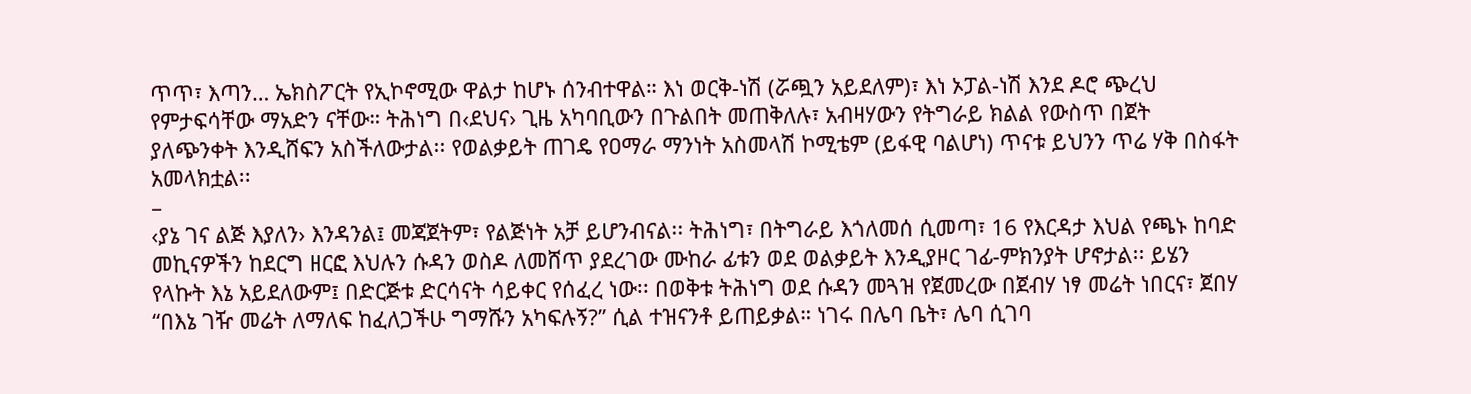ጥጥ፣ እጣን… ኤክስፖርት የኢኮኖሚው ዋልታ ከሆኑ ሰንብተዋል። እነ ወርቅ-ነሽ (ሯጯን አይደለም)፣ እነ ኦፓል-ነሽ እንደ ዶሮ ጭረህ የምታፍሳቸው ማአድን ናቸው። ትሕነግ በ‹ደህና› ጊዜ አካባቢውን በጉልበት መጠቅለሉ፣ አብዛሃውን የትግራይ ክልል የውስጥ በጀት ያለጭንቀት እንዲሸፍን አስችለውታል፡፡ የወልቃይት ጠገዴ የዐማራ ማንነት አስመላሽ ኮሚቴም (ይፋዊ ባልሆነ) ጥናቱ ይህንን ጥሬ ሃቅ በስፋት አመላክቷል፡፡
–
‹ያኔ ገና ልጅ እያለን› እንዳንል፤ መጃጀትም፣ የልጅነት አቻ ይሆንብናል፡፡ ትሕነግ፣ በትግራይ እጎለመሰ ሲመጣ፣ 16 የእርዳታ እህል የጫኑ ከባድ መኪናዎችን ከደርግ ዘርፎ እህሉን ሱዳን ወስዶ ለመሸጥ ያደረገው ሙከራ ፊቱን ወደ ወልቃይት እንዲያዞር ገፊ-ምክንያት ሆኖታል፡፡ ይሄን የላኩት እኔ አይደለውም፤ በድርጅቱ ድርሳናት ሳይቀር የሰፈረ ነው፡፡ በወቅቱ ትሕነግ ወደ ሱዳን መጓዝ የጀመረው በጀብሃ ነፃ መሬት ነበርና፣ ጀበሃ “በእኔ ገዥ መሬት ለማለፍ ከፈለጋችሁ ግማሹን አካፍሉኝ?” ሲል ተዝናንቶ ይጠይቃል። ነገሩ በሌባ ቤት፣ ሌባ ሲገባ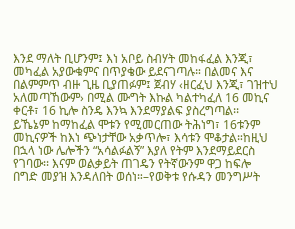እንደ ማለት ቢሆንም፤ እነ አቦይ ስብሃት መከፋፈል እንጂ፣ መካፈል አያውቁምና በጥያቄው ይደናገጣሉ። በልመና እና በልምምጥ ብዙ ጊዜ ቢያጠፉም፤ ጀብሃ ‹ዘርፈህ እንጂ፣ ገዝተህ አለመጣኸውም› በሚል ሙግት እኩል ካልተካፈለ 16 መኪና ቀርቶ፣ 16 ኪሎ ስንዴ እንኳ እንደማያልፍ ያስረግጣል፡፡
ይኼኔም ከማከፈል ሞቱን የሚመርጠው ትሕነግ፣ 16ቱንም መኪናዎች ከእነ ጭነታቸው አቃጥሎ፣ እሳቱን ሞቆታል።ከዚህ በኋላ ነው ሌሎችን “አሳልፉልኝ” እያለ የትም እንደማይደርስ የገባው፡፡ እናም ወልቃይት ጠገዴን የትኛውንም ዋጋ ከፍሎ በግድ መያዝ እንዳለበት ወሰነ።–የወቅቱ የሱዳን መንግሥት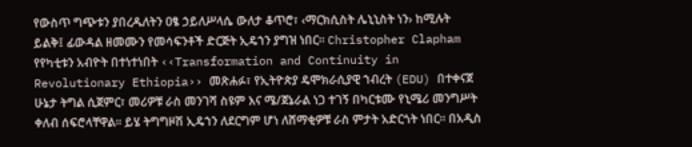የውስጥ ግጭቱን ያበረዱለትን ዐፄ ኃይለሥላሴ ውለታ ቆጥሮ፣ ‹ማርክሲስት ሌኒኒስት ነን› ከሚሉት ይልቅ፤ ፊውዳል ዘመሙን የመሳፍንቶች ድርጅት ኢዴኀን ያግዝ ነበር። Christopher Clapham የየካቲቱን አብዮት በተነተነበት ‹‹Transformation and Continuity in Revolutionary Ethiopia›› መጽሐፉ፣ የኢትዮጵያ ዴሞክራሲያዊ ኀብረት (EDU) በተቀናጀ ሁኔታ ትግል ሲጀምር፣ መሪዎቹ ራስ መንገሻ ስዩም እና ሜ/ጀኔራል ነጋ ተገኝ በካርቱሙ የኒሜሪ መንግሥት ቀለብ ሰፍሮላቸዋል፡፡ ይሄ ትግግዞሽ ኢዴኀን ለደርግም ሆነ ለሸማቂዎቹ ራስ ምታት አድርጎት ነበር። በአዲስ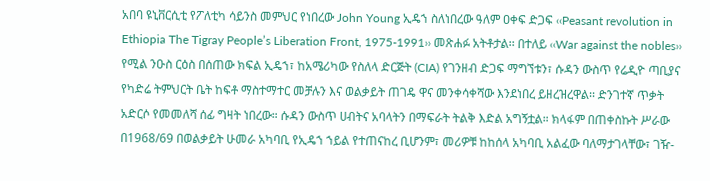አበባ ዩኒቨርሲቲ የፖለቲካ ሳይንስ መምህር የነበረው John Young ኢዴኀ ስለነበረው ዓለም ዐቀፍ ድጋፍ ‹‹Peasant revolution in Ethiopia The Tigray People’s Liberation Front, 1975-1991›› መጽሐፉ አትቶታል፡፡ በተለይ ‹‹War against the nobles›› የሚል ንዑስ ርዕስ በሰጠው ክፍል ኢዴኀ፣ ከአሜሪካው የስለላ ድርጅት (CIA) የገንዘብ ድጋፍ ማግኘቱን፣ ሱዳን ውስጥ የሬዲዮ ጣቢያና የካድሬ ትምህርት ቤት ከፍቶ ማስተማተር መቻሉን እና ወልቃይት ጠገዴ ዋና መንቀሳቀሻው እንደነበረ ይዘረዝረዋል፡፡ ድንገተኛ ጥቃት አድርሶ የመመለሻ ሰፊ ግዛት ነበረው። ሱዳን ውስጥ ሀብትና አባላትን በማፍራት ትልቅ እድል አግኝቷል። ክላፋም በጠቀስኩት ሥራው በ1968/69 በወልቃይት ሁመራ አካባቢ የኢዴኀ ኀይል የተጠናከረ ቢሆንም፣ መሪዎቹ ከከሰላ አካባቢ አልፈው ባለማታገላቸው፣ ገዥ-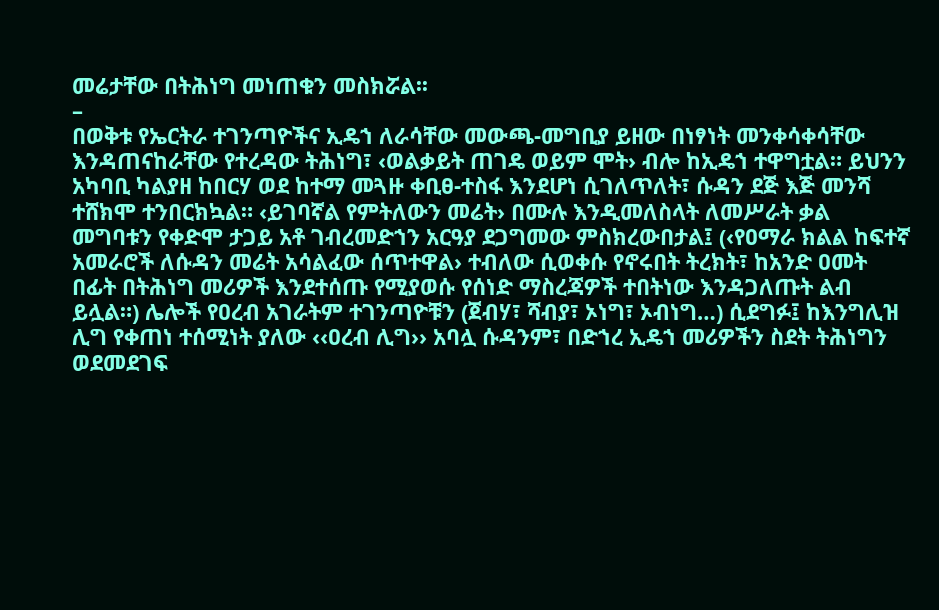መሬታቸው በትሕነግ መነጠቁን መስክሯል፡፡
–
በወቅቱ የኤርትራ ተገንጣዮችና ኢዴኀ ለራሳቸው መውጫ-መግቢያ ይዘው በነፃነት መንቀሳቀሳቸው እንዳጠናከራቸው የተረዳው ትሕነግ፣ ‹ወልቃይት ጠገዴ ወይም ሞት› ብሎ ከኢዴኀ ተዋግቷል። ይህንን አካባቢ ካልያዘ ከበርሃ ወደ ከተማ መጓዙ ቀቢፀ-ተስፋ እንደሆነ ሲገለጥለት፣ ሱዳን ደጅ እጅ መንሻ ተሸክሞ ተንበርክኳል። ‹ይገባኛል የምትለውን መሬት› በሙሉ እንዲመለስላት ለመሥራት ቃል መግባቱን የቀድሞ ታጋይ አቶ ገብረመድኀን አርዓያ ደጋግመው ምስክረውበታል፤ (‹የዐማራ ክልል ከፍተኛ አመራሮች ለሱዳን መሬት አሳልፈው ሰጥተዋል› ተብለው ሲወቀሱ የኖሩበት ትረክት፣ ከአንድ ዐመት በፊት በትሕነግ መሪዎች እንደተሰጡ የሚያወሱ የሰነድ ማስረጃዎች ተበትነው እንዳጋለጡት ልብ ይሏል።) ሌሎች የዐረብ አገራትም ተገንጣዮቹን (ጀብሃ፣ ሻብያ፣ ኦነግ፣ ኦብነግ…) ሲደግፉ፤ ከእንግሊዝ ሊግ የቀጠነ ተሰሚነት ያለው ‹‹ዐረብ ሊግ›› አባሏ ሱዳንም፣ በድኀረ ኢዴኀ መሪዎችን ስደት ትሕነግን ወደመደገፍ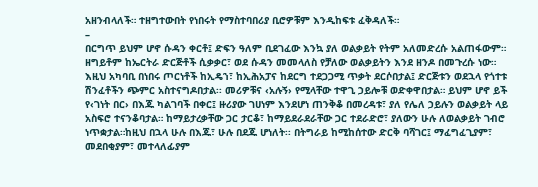አዘንብላለች። ተዘግተውበት የነበሩት የማስተባበሪያ ቢሮዎቹም እንዲከፍቱ ፈቅዳለች።
–
በርግጥ ይህም ሆኖ ሱዳን ቀርቶ፤ ድፍን ዓለም ቢደገፈው እንኳ ያለ ወልቃይት የትም አለመድረሱ አልጠፋውም። ዘግይቶም ከኤርትራ ድርጅቶች ሲቃቃር፣ ወደ ሱዳን መመላለስ የቻለው ወልቃይትን እንደ ዘንዶ በመጉረሱ ነው። እዚህ አካባቢ በነበሩ ጦርነቶች ከኢዴኀ፣ ከኢሕአፓና ከደርግ ተደጋጋሚ ጥቃት ደርሶበታል፤ ድርጅቱን ወደኋላ የጎተቱ ሽንፈቶችን ጭምር አስተናግዶበታል፡፡ መሪዎቹና ‹አሉኝ› የሚላቸው ተዋጊ ኃይሎቹ ወድቀዋበታል። ይህም ሆኖ ይች የ‹ገነት በር› በእጁ ካልገባች በቀር፤ ዙሪያው ገሀነም እንደሆነ ጠንቅቆ በመረዳቱ፣ ያለ የሌለ ኃይሉን ወልቃይት ላይ አስፍሮ ተናንቆባታል። ከማይታረቃቸው ጋር ታርቆ፣ ከማይደራደራቸው ጋር ተደራድሮ፣ ያለውን ሁሉ ለወልቃይት ገብሮ ነጥቋታል።ከዚህ በኋላ ሁሉ በእጁ፣ ሁሉ በደጁ ሆነለት፡፡ በትግራይ ከሚከሰተው ድርቅ ባሻገር፤ ማፈግፈጊያም፣ መደበቂያም፣ መተላለፊያም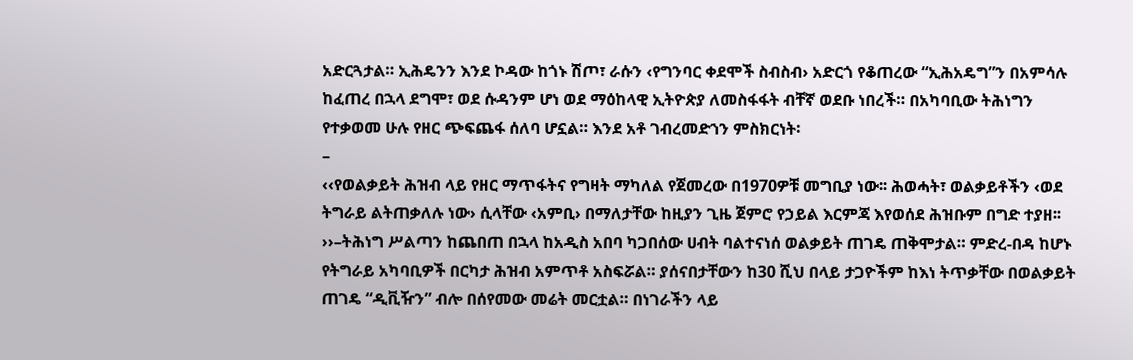አድርጓታል። ኢሕዴንን እንደ ኮዳው ከጎኑ ሽጦ፣ ራሱን ‹የግንባር ቀደሞች ስብስብ› አድርጎ የቆጠረው “ኢሕአዴግ”ን በአምሳሉ ከፈጠረ በኋላ ደግሞ፣ ወደ ሱዳንም ሆነ ወደ ማዕከላዊ ኢትዮጵያ ለመስፋፋት ብቸኛ ወደቡ ነበረች። በአካባቢው ትሕነግን የተቃወመ ሁሉ የዘር ጭፍጨፋ ሰለባ ሆኗል። እንደ አቶ ገብረመድኀን ምስክርነት፡
–
‹‹የወልቃይት ሕዝብ ላይ የዘር ማጥፋትና የግዛት ማካለል የጀመረው በ1970ዎቹ መግቢያ ነው፡፡ ሕወሓት፣ ወልቃይቶችን ‹ወደ ትግራይ ልትጠቃለሉ ነው› ሲላቸው ‹አምቢ› በማለታቸው ከዚያን ጊዜ ጀምሮ የኃይል እርምጃ እየወሰደ ሕዝቡም በግድ ተያዘ፡፡››–ትሕነግ ሥልጣን ከጨበጠ በኋላ ከአዲስ አበባ ካጋበሰው ሀብት ባልተናነሰ ወልቃይት ጠገዴ ጠቅሞታል። ምድረ-በዳ ከሆኑ የትግራይ አካባቢዎች በርካታ ሕዝብ አምጥቶ አስፍሯል። ያሰናበታቸውን ከ30 ሺህ በላይ ታጋዮችም ከእነ ትጥቃቸው በወልቃይት ጠገዴ “ዲቪዥን” ብሎ በሰየመው መሬት መርቷል። በነገራችን ላይ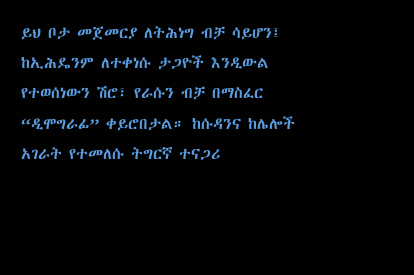ይህ ቦታ መጀመርያ ለትሕነግ ብቻ ሳይሆን፤ ከኢሕዴንም ለተቀነሱ ታጋዮች እንዲውል የተወሰነውን ሽሮ፣ የራሱን ብቻ በማስፈር “ዲሞግራፊ” ቀይሮበታል። ከሱዳንና ከሌሎች አገራት የተመለሱ ትግርኛ ተናጋሪ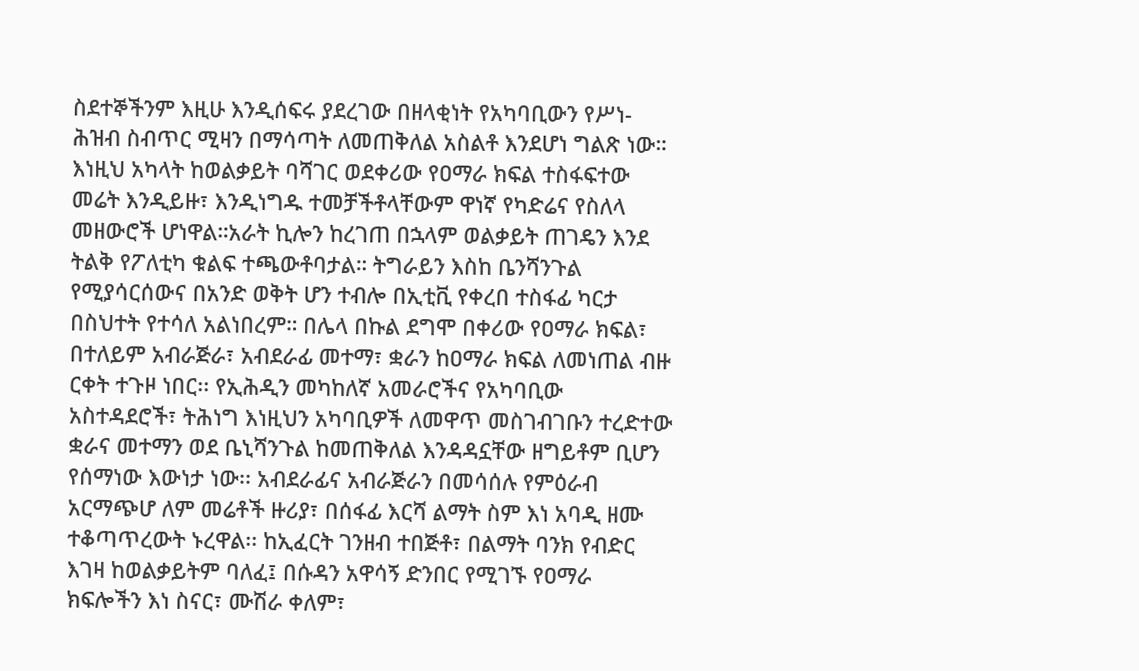ስደተኞችንም እዚሁ እንዲሰፍሩ ያደረገው በዘላቂነት የአካባቢውን የሥነ-ሕዝብ ስብጥር ሚዛን በማሳጣት ለመጠቅለል አስልቶ እንደሆነ ግልጽ ነው።
እነዚህ አካላት ከወልቃይት ባሻገር ወደቀሪው የዐማራ ክፍል ተስፋፍተው መሬት እንዲይዙ፣ እንዲነግዱ ተመቻችቶላቸውም ዋነኛ የካድሬና የስለላ መዘውሮች ሆነዋል።አራት ኪሎን ከረገጠ በኋላም ወልቃይት ጠገዴን እንደ ትልቅ የፖለቲካ ቁልፍ ተጫውቶባታል። ትግራይን እስከ ቤንሻንጉል የሚያሳርሰውና በአንድ ወቅት ሆን ተብሎ በኢቲቪ የቀረበ ተስፋፊ ካርታ በስህተት የተሳለ አልነበረም። በሌላ በኩል ደግሞ በቀሪው የዐማራ ክፍል፣ በተለይም አብራጅራ፣ አብደራፊ መተማ፣ ቋራን ከዐማራ ክፍል ለመነጠል ብዙ ርቀት ተጉዞ ነበር፡፡ የኢሕዲን መካከለኛ አመራሮችና የአካባቢው አስተዳደሮች፣ ትሕነግ እነዚህን አካባቢዎች ለመዋጥ መስገብገቡን ተረድተው ቋራና መተማን ወደ ቤኒሻንጉል ከመጠቅለል እንዳዳኗቸው ዘግይቶም ቢሆን የሰማነው እውነታ ነው፡፡ አብደራፊና አብራጅራን በመሳሰሉ የምዕራብ አርማጭሆ ለም መሬቶች ዙሪያ፣ በሰፋፊ እርሻ ልማት ስም እነ አባዲ ዘሙ ተቆጣጥረውት ኑረዋል፡፡ ከኢፈርት ገንዘብ ተበጅቶ፣ በልማት ባንክ የብድር እገዛ ከወልቃይትም ባለፈ፤ በሱዳን አዋሳኝ ድንበር የሚገኙ የዐማራ ክፍሎችን እነ ስናር፣ ሙሽራ ቀለም፣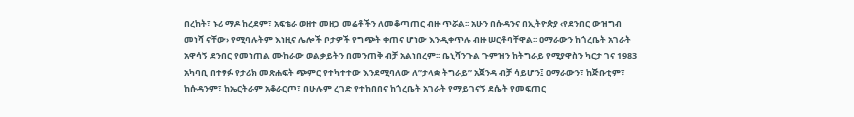በረከት፣ ኑሪ ማዶ ከረደም፣ አፍቴራ ወዘተ መዘጋ መሬቶችን ለመቆጣጠር ብዙ ጥሯል፡፡ አሁን በሱዳንና በኢትዮጵያ ‹የደንበር ውዝግብ መነሻ ናቸው› የሚባሉትም እነዚና ሌሎች ቦታዎች የግጭት ቀጠና ሆነው እንዲቀጥሉ ብዙ ሠርቶባቸዋል፡፡ ዐማራውን ከጎረቤት አገራት አዋሳኝ ደንበር የመነጠል ሙከራው ወልቃይትን በመንጠቅ ብቻ አልነበረም፡፡ ቤኒሻንጉል ጉምዝን ከትግራይ የሚያዋስን ካርታ ገና 1983 አካባቢ በተፃፉ የታሪክ መጽሐፍት ጭምር የተካተተው እንደሚባለው ለ”ታላቋ ትግራይ” አጀንዳ ብቻ ሳይሆን፤ ዐማራውን፣ ከጅቡቲም፣ ከሱዳንም፣ ከኤርትራም አቆራርጦ፣ በሁሉም ረገድ የተከበበና ከጎረቤት አገራት የማይገናኝ ደሴት የመፍጠር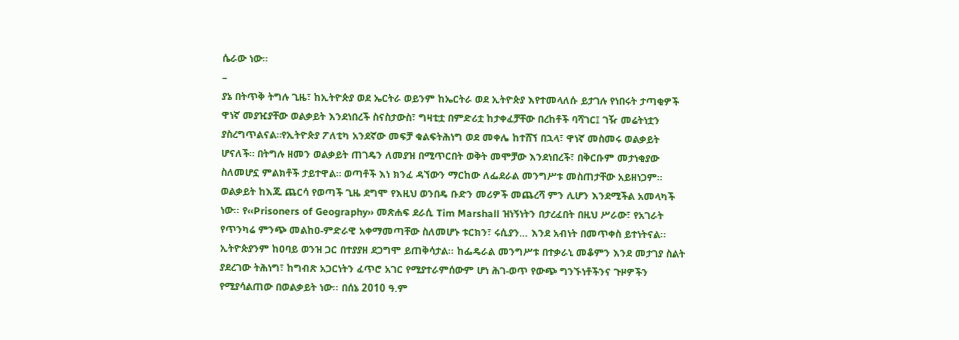ሴራው ነው።
–
ያኔ በትጥቅ ትግሉ ጊዜ፣ ከኢትዮጵያ ወደ ኤርትራ ወይንም ከኤርትራ ወደ ኢትዮጵያ እየተመላለሱ ይታገሉ የነበሩት ታጣቂዎች ዋነኛ መያዢያቸው ወልቃይት እንደነበረች ስናስታውስ፣ ግዛቲቷ በምድሪቷ ከታቀፈቻቸው በረከቶች ባሻገር፤ ገዥ መሬትነቷን ያስረግጥልናል።የኢትዮጵያ ፖለቲካ አንደኛው መፍቻ ቁልፍትሕነግ ወደ መቀሌ ከተሸኘ በኋላ፣ ዋነኛ መስመሩ ወልቃይት ሆናለች። በትግሉ ዘመን ወልቃይት ጠገዴን ለመያዝ በሚጥርበት ወቅት መሞቻው እንደነበረች፣ በቅርቡም መታነቂያው ስለመሆኗ ምልክቶች ታይተዋል። ወጣቶች እነ ክንፈ ዳኘውን ማርከው ለፌደራል መንግሥቱ መስጠታቸው አይዘነጋም። ወልቃይት ከእጁ ጨርሳ የወጣች ጊዜ ደግሞ የእዚህ ወንበዴ ቡድን መሪዎች መጨረሻ ምን ሊሆን እንደሚችል አመላካች ነው፡፡ የ‹‹Prisoners of Geography›› መጽሐፍ ደራሲ Tim Marshall ዝነኝነትን በታረፈበት በዚህ ሥራው፣ የአገራት የጥንካሬ ምንጭ መልከዐ-ምድራዊ አቀማመጣቸው ስለመሆኑ ቱርክን፣ ሩሲያን… እንደ አብነት በመጥቀስ ይተነትናል፡፡ ኢትዮጵያንም ከዐባይ ወንዝ ጋር በተያያዘ ደጋግሞ ይጠቅሳታል፡፡ ከፌዴራል መንግሥቱ በተቃራኒ መቆምን እንደ መታገያ ስልት ያደረገው ትሕነግ፣ ከግብጽ አጋርነትን ፈጥሮ አገር የሚያተራምሰውም ሆነ ሕገ-ወጥ የውጭ ግንኙነቶችንና ጉዞዎችን የሚያሳልጠው በወልቃይት ነው፡፡ በሰኔ 2010 ዓ.ም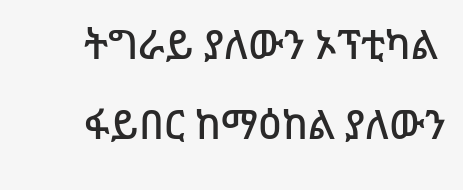ትግራይ ያለውን ኦፕቲካል ፋይበር ከማዕከል ያለውን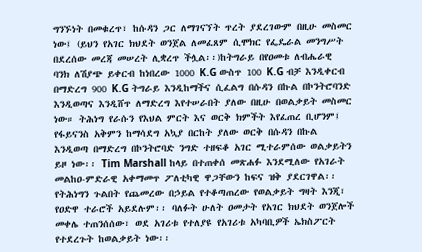ግንኙነት በመቁረጥ፣ ከሱዳን ጋር ለማገናኘት ጥረት ያደረገውም በዚሁ መስመር ነው፤ (ይህን የአገር ክህደት ወንጀል ለመፈጸም ሲሞክር የፌዴራል መንግሥት በደረሰው መረጃ መሠረት ሊቋረጥ ችሏል፡፡)ከትግራይ በየዐመቱ ለብሔራዊ ባንክ ለሽያጭ ይቀርብ ከነበረው 1000 K.G ውስጥ 100 K.G ብቻ እንዲቀርብ በማድረግ 900 K.G ትግራይ እንዲከማችና ሲፈልግ በሱዳን በኩል በኮንትሮባንድ እንዲወጣና እንዲሸጥ ለማድረግ እየተሠራበት ያለው በዚሁ በወልቃይት መስመር ነው። ትሕነግ የራሱን የእህል ምርት እና ወርቅ ክምችት እየፈጠረ ቢሆንም፤ የፋይናንስ አቅምን ከማሳደግ አኳያ በርከት ያለው ወርቅ በሱዳን በኩል እንዲወጣ በማድረግ በኮንትሮባድ ንግድ ተዘፍቆ አገር ሚተራምሰው ወልቃይትን ይዞ ነው፡፡ Tim Marshall ከላይ በተጠቀሰ መጽሐፉ እንደሚለው የአገራት መልከዐ-ምድራዊ አቀማመጥ ፖለቲካዊ ዋጋቸውን ከፍና ዝቅ ያደርገዋል፡፡ የትሕነግን ጉልበት የጨመረው በኃይል የተቆጣጠረው የወልቃይት ግዛት እንጂ፣ የዐድዋ ተራሮች አይደሉም፡፡ ባለፉት ሁለት ዐመታት የአገር ክህደት ወንጀሎች መቀሌ ተጠንሰሰው፣ ወደ አገሪቱ የተለያዩ የአገሪቱ አካባቢዎች ኤክስፖርት የተደረጉት ከወልቃይት ነው፡፡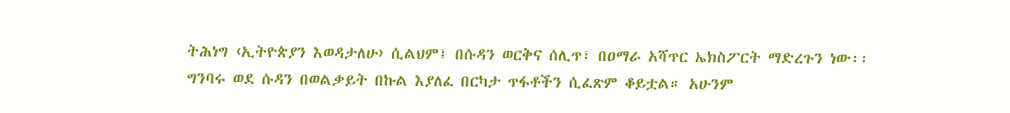ትሕነግ ‹ኢትዮጵያን እወዳታለሁ› ሲልህም፤ በሱዳን ወርቅና ሰሊጥ፣ በዐማራ አሻጥር ኤክስፖርት ማድረጉን ነው፡፡ግንባሩ ወደ ሱዳን በወልቃይት በኩል እያለፈ በርካታ ጥፋቶችን ሲፈጽም ቆይቷል። አሁንም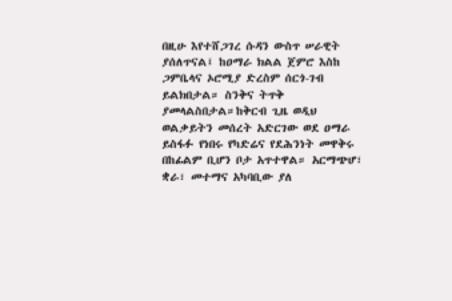በዚሁ እየተሸጋገረ ሱዳን ውስጥ ሠራዊት ያሰለጥናል፤ ከዐማራ ክልል ጀምሮ እስከ ጋምቤላና ኦሮሚያ ድረስም ሰርጎ-ገብ ይልክበታል። ስንቅና ትጥቅ ያመላልስበታል።ከቅርብ ጊዜ ወዲህ ወልቃይትን መሰረት አድርገው ወደ ዐማራ ይስፋፉ የነበሩ የካድሬና የደሕንነት መዋቅሩ በከፊልም ቢሆን ቦታ አጥተዋል። አርማጭሆ፣ ቋራ፣ መተማና አካባቢው ያለ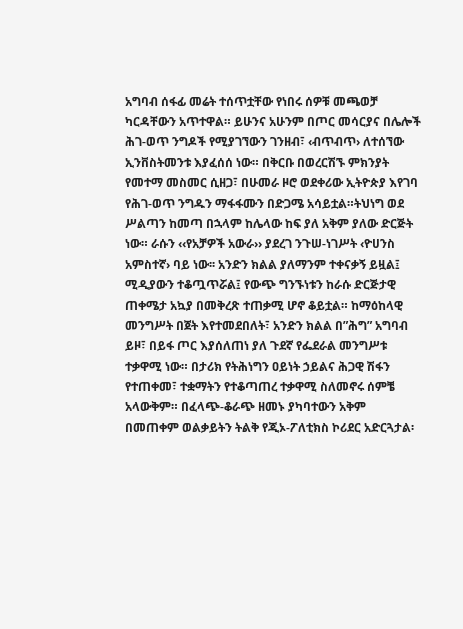አግባብ ሰፋፊ መሬት ተሰጥቷቸው የነበሩ ሰዎቹ መጫወቻ ካርዳቸውን አጥተዋል። ይሁንና አሁንም በጦር መሳርያና በሌሎች ሕገ-ወጥ ንግዶች የሚያገኘውን ገንዘብ፣ ‹ብጥብጥ› ለተሰኘው ኢንቨስትመንቱ እያፈሰሰ ነው። በቅርቡ በወረርሽኙ ምክንያት የመተማ መስመር ሲዘጋ፣ በሁመራ ዞሮ ወደቀሪው ኢትዮጵያ እየገባ የሕገ-ወጥ ንግዱን ማፋፋሙን በድጋሜ አሳይቷል።ትህነግ ወደ ሥልጣን ከመጣ በኋላም ከሌላው ከፍ ያለ አቅም ያለው ድርጅት ነው። ራሱን ‹‹የአቻዎች አውራ›› ያደረገ ንጉሠ-ነገሥት ‹ዮሀንስ አምስተኛ› ባይ ነው፡፡ አንድን ክልል ያለማንም ተቀናቃኝ ይዟል፤ ሚዲያውን ተቆጧጥሯል፤ የውጭ ግንኙነቱን ከራሱ ድርጅታዊ ጠቀሜታ አኳያ በመቅረጽ ተጠቃሚ ሆኖ ቆይቷል። ከማዕከላዊ መንግሥት በጀት እየተመደበለት፣ አንድን ክልል በ”ሕግ” አግባብ ይዞ፣ በይፋ ጦር እያሰለጠነ ያለ ጉደኛ የፌደራል መንግሥቱ ተቃዋሚ ነው። በታሪክ የትሕነግን ዐይነት ኃይልና ሕጋዊ ሽፋን የተጠቀመ፣ ተቋማትን የተቆጣጠረ ተቃዋሚ ስለመኖሩ ሰምቼ አላውቅም። በፈላጭ-ቆራጭ ዘመኑ ያካባተውን አቅም በመጠቀም ወልቃይትን ትልቅ የጂኦ-ፖለቲክስ ኮሪደር አድርጓታል፡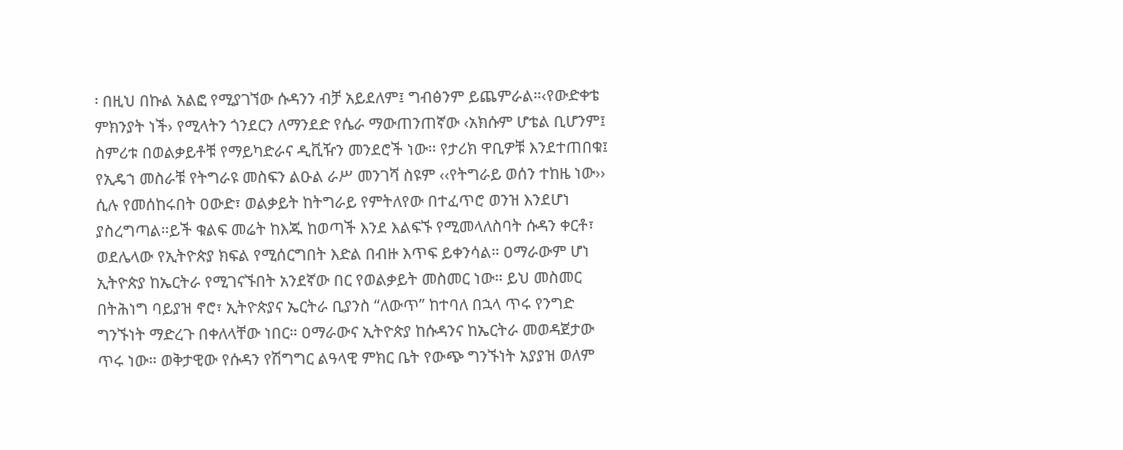፡ በዚህ በኩል አልፎ የሚያገኘው ሱዳንን ብቻ አይደለም፤ ግብፅንም ይጨምራል።‹የውድቀቴ ምክንያት ነች› የሚላትን ጎንደርን ለማንደድ የሴራ ማውጠንጠኛው ‹አክሱም ሆቴል ቢሆንም፤ ስምሪቱ በወልቃይቶቹ የማይካድራና ዲቪዥን መንደሮች ነው፡፡ የታሪክ ዋቢዎቹ እንደተጠበቁ፤ የኢዴኀ መስራቹ የትግራዩ መስፍን ልዑል ራሥ መንገሻ ስዩም ‹‹የትግራይ ወሰን ተከዜ ነው›› ሲሉ የመሰከሩበት ዐውድ፣ ወልቃይት ከትግራይ የምትለየው በተፈጥሮ ወንዝ እንደሆነ ያስረግጣል።ይች ቁልፍ መሬት ከእጁ ከወጣች እንደ እልፍኙ የሚመላለስባት ሱዳን ቀርቶ፣ ወደሌላው የኢትዮጵያ ክፍል የሚሰርግበት እድል በብዙ እጥፍ ይቀንሳል። ዐማራውም ሆነ ኢትዮጵያ ከኤርትራ የሚገናኙበት አንደኛው በር የወልቃይት መስመር ነው። ይህ መስመር በትሕነግ ባይያዝ ኖሮ፣ ኢትዮጵያና ኤርትራ ቢያንስ “ለውጥ” ከተባለ በኋላ ጥሩ የንግድ ግንኙነት ማድረጉ በቀለላቸው ነበር። ዐማራውና ኢትዮጵያ ከሱዳንና ከኤርትራ መወዳጀታው ጥሩ ነው። ወቅታዊው የሱዳን የሽግግር ልዓላዊ ምክር ቤት የውጭ ግንኙነት አያያዝ ወለም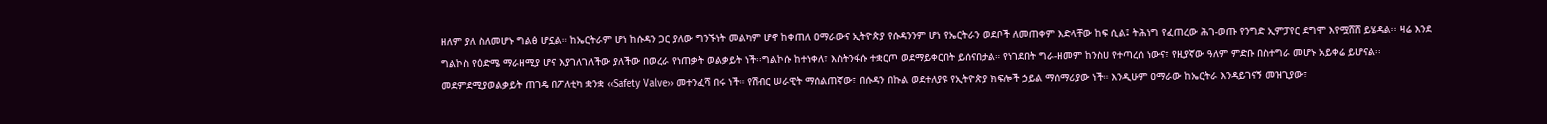ዘለም ያለ ስለመሆኑ ግልፅ ሆኗል። ከኤርትራም ሆነ ከሱዳን ጋር ያለው ግንኙነት መልካም ሆኖ ከቀጠለ ዐማራውና ኢትዮጵያ የሱዳንንም ሆነ የኤርትራን ወደቦች ለመጠቀም እድላቸው ከፍ ሲል፤ ትሕነግ የፈጠረው ሕገ-ወጡ የንግድ ኢምፓየር ደግሞ እየሟሸሸ ይሄዳል፡፡ ዛሬ እንደ ግልኮስ የዕድሜ ማራዘሚያ ሆና እያገለገለችው ያለችው በወረራ የነጠቃት ወልቃይት ነች፡፡ግልኮሱ ከተነቀለ፣ እስትንፋሱ ተቋርጦ ወደማይቀርበት ይሰናበታል። የነገደበት ግራ-ዘመም ከንስሀ የተጣረሰ ነውና፣ የዚያኛው ዓለም ምድቡ በስተግራ መሆኑ አይቀሬ ይሆናል፡፡መደምደሚያወልቃይት ጠገዴ በፖለቲካ ቋንቋ ‹‹Safety Valve›› መተንፈሻ በሩ ነች። የሽብር ሠራዊት ማሰልጠኛው፣ በሱዳን በኩል ወደተለያዩ የኢትዮጵያ ክፍሎች ኃይል ማሰማሪያው ነች። እንዲሁም ዐማራው ከኤርትራ እንዳይገናኝ መዝጊያው፣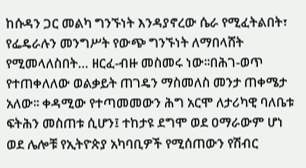ከሱዳን ጋር መልካ ግንኙነት እንዳያኖረው ሴራ የሚፈትልበት፣ የፌዴራሉን መንግሥት የውጭ ግንኙነት ለማበላሸት የሚመላለስበት… ዘርፈ-ብዙ መስመሩ ነው፡፡በሕገ-ወጥ የተጠቀለለው ወልቃይት ጠገዴን ማስመለስ መንታ ጠቀሜታ አለው፡፡ ቀዳሚው የተጣመመውን ሕግ አርሞ ለታሪካዊ ባለቤቱ ፍትሕን መስጠቱ ሲሆን፤ ተከታዩ ደግሞ ወደ ዐማራውም ሆነ ወደ ሌሎቹ የኢትዮጵያ አካባቢዎች የሚሰጠውን የሽብር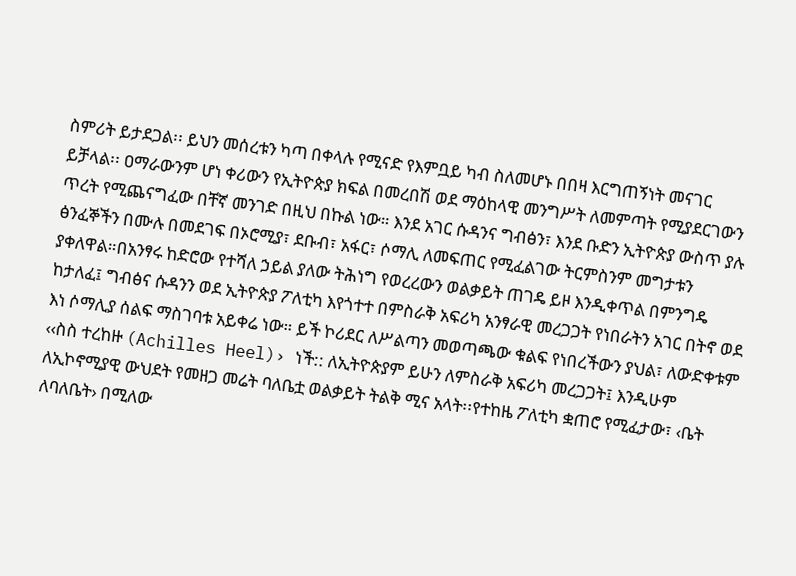ስምሪት ይታደጋል፡፡ ይህን መሰረቱን ካጣ በቀላሉ የሚናድ የእምቧይ ካብ ስለመሆኑ በበዛ እርግጠኝነት መናገር ይቻላል፡፡ ዐማራውንም ሆነ ቀሪውን የኢትዮጵያ ክፍል በመረበሽ ወደ ማዕከላዊ መንግሥት ለመምጣት የሚያደርገውን ጥረት የሚጨናግፈው በቸኛ መንገድ በዚህ በኩል ነው። እንደ አገር ሱዳንና ግብፅን፣ እንደ ቡድን ኢትዮጵያ ውስጥ ያሉ ፅንፈኞችን በሙሉ በመደገፍ በኦሮሚያ፣ ደቡብ፣ አፋር፣ ሶማሊ ለመፍጠር የሚፈልገው ትርምስንም መግታቱን ያቀለዋል።በአንፃሩ ከድሮው የተሻለ ኃይል ያለው ትሕነግ የወረረውን ወልቃይት ጠገዴ ይዞ እንዲቀጥል በምንግዴ ከታለፈ፤ ግብፅና ሱዳንን ወደ ኢትዮጵያ ፖለቲካ እየጎተተ በምስራቅ አፍሪካ አንፃራዊ መረጋጋት የነበራትን አገር በትኖ ወደ እነ ሶማሊያ ሰልፍ ማስገባቱ አይቀሬ ነው። ይች ኮሪደር ለሥልጣን መወጣጫው ቁልፍ የነበረችውን ያህል፣ ለውድቀቱም ‹‹ስስ ተረከዙ (Achilles Heel)› ነች:: ለኢትዮጵያም ይሁን ለምስራቅ አፍሪካ መረጋጋት፤ እንዲሁም ለኢኮኖሚያዊ ውህደት የመዘጋ መሬት ባለቤቷ ወልቃይት ትልቅ ሚና አላት፡፡የተከዜ ፖለቲካ ቋጠሮ የሚፈታው፣ ‹ቤት ለባለቤት› በሚለው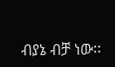ብያኔ ብቻ ነው፡፡